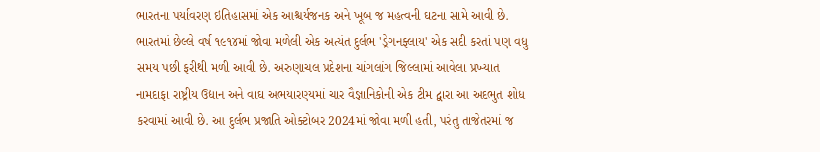ભારતના પર્યાવરણ ઇતિહાસમાં એક આશ્ચર્યજનક અને ખૂબ જ મહત્વની ઘટના સામે આવી છે. ભારતમાં છેલ્લે વર્ષ ૧૯૧૪માં જોવા મળેલી એક અત્યંત દુર્લભ 'ડ્રેગનફ્લાય' એક સદી કરતાં પણ વધુ સમય પછી ફરીથી મળી આવી છે. અરુણાચલ પ્રદેશના ચાંગલાંગ જિલ્લામાં આવેલા પ્રખ્યાત નામદાફા રાષ્ટ્રીય ઉદ્યાન અને વાઘ અભયારણ્યમાં ચાર વૈજ્ઞાનિકોની એક ટીમ દ્વારા આ અદભુત શોધ કરવામાં આવી છે. આ દુર્લભ પ્રજાતિ ઓક્ટોબર 2024માં જોવા મળી હતી, પરંતુ તાજેતરમાં જ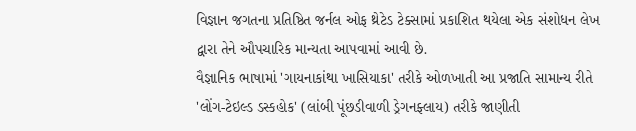વિજ્ઞાન જગતના પ્રતિષ્ઠિત જર્નલ ઓફ થ્રેટેડ ટેક્સામાં પ્રકાશિત થયેલા એક સંશોધન લેખ દ્વારા તેને ઔપચારિક માન્યતા આપવામાં આવી છે.
વૈજ્ઞાનિક ભાષામાં 'ગાયનાકાંથા ખાસિયાકા' તરીકે ઓળખાતી આ પ્રજાતિ સામાન્ય રીતે 'લોંગ-ટેઇલ્ડ ડસ્કહોક' (લાંબી પૂંછડીવાળી ડ્રેગનફ્લાય) તરીકે જાણીતી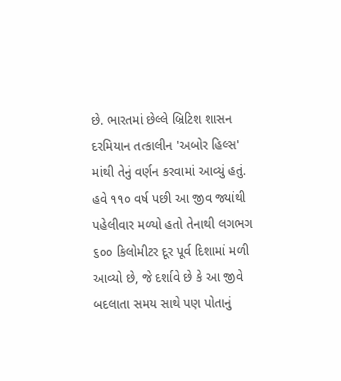છે. ભારતમાં છેલ્લે બ્રિટિશ શાસન દરમિયાન તત્કાલીન 'અબોર હિલ્સ' માંથી તેનું વર્ણન કરવામાં આવ્યું હતું. હવે ૧૧૦ વર્ષ પછી આ જીવ જ્યાંથી પહેલીવાર મળ્યો હતો તેનાથી લગભગ ૬૦૦ કિલોમીટર દૂર પૂર્વ દિશામાં મળી આવ્યો છે, જે દર્શાવે છે કે આ જીવે બદલાતા સમય સાથે પણ પોતાનું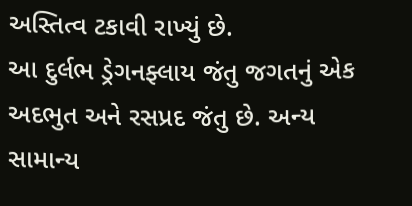અસ્તિત્વ ટકાવી રાખ્યું છે.
આ દુર્લભ ડ્રેગનફ્લાય જંતુ જગતનું એક અદભુત અને રસપ્રદ જંતુ છે. અન્ય સામાન્ય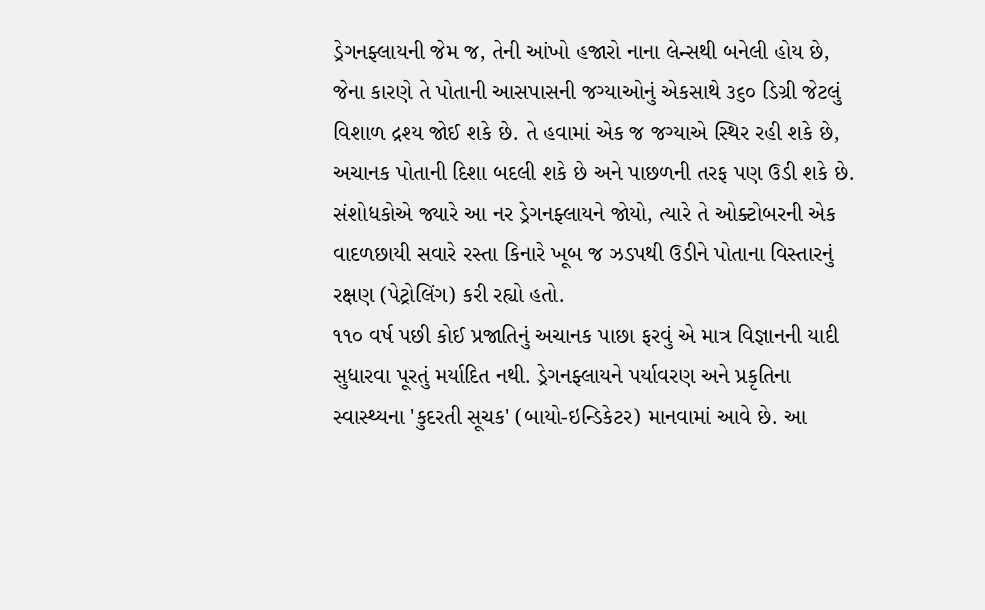ડ્રેગનફ્લાયની જેમ જ, તેની આંખો હજારો નાના લેન્સથી બનેલી હોય છે, જેના કારણે તે પોતાની આસપાસની જગ્યાઓનું એકસાથે ૩૬૦ ડિગ્રી જેટલું વિશાળ દ્રશ્ય જોઈ શકે છે. તે હવામાં એક જ જગ્યાએ સ્થિર રહી શકે છે, અચાનક પોતાની દિશા બદલી શકે છે અને પાછળની તરફ પણ ઉડી શકે છે. સંશોધકોએ જ્યારે આ નર ડ્રેગનફ્લાયને જોયો, ત્યારે તે ઓક્ટોબરની એક વાદળછાયી સવારે રસ્તા કિનારે ખૂબ જ ઝડપથી ઉડીને પોતાના વિસ્તારનું રક્ષણ (પેટ્રોલિંગ) કરી રહ્યો હતો.
૧૧૦ વર્ષ પછી કોઈ પ્રજાતિનું અચાનક પાછા ફરવું એ માત્ર વિજ્ઞાનની યાદી સુધારવા પૂરતું મર્યાદિત નથી. ડ્રેગનફ્લાયને પર્યાવરણ અને પ્રકૃતિના સ્વાસ્થ્યના 'કુદરતી સૂચક' (બાયો-ઇન્ડિકેટર) માનવામાં આવે છે. આ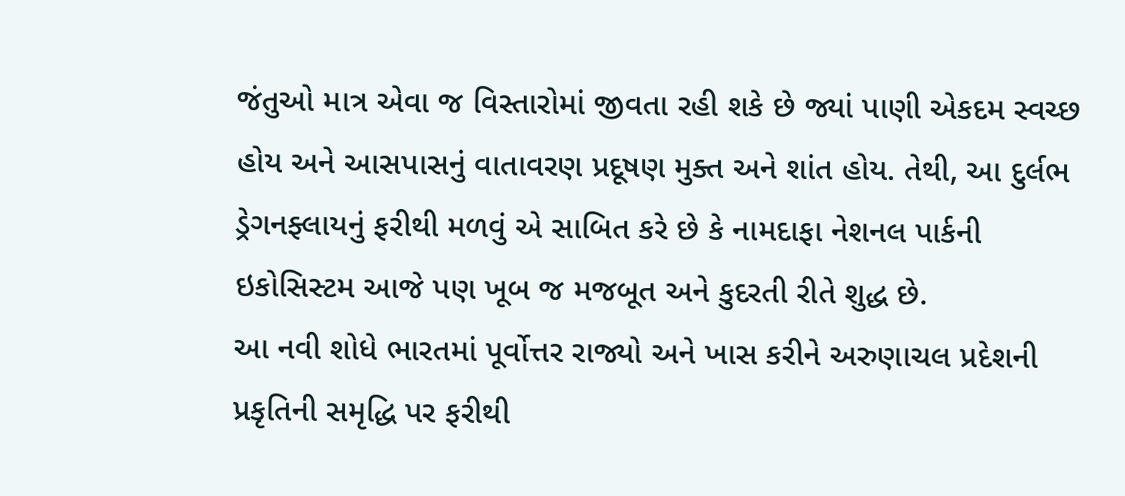જંતુઓ માત્ર એવા જ વિસ્તારોમાં જીવતા રહી શકે છે જ્યાં પાણી એકદમ સ્વચ્છ હોય અને આસપાસનું વાતાવરણ પ્રદૂષણ મુક્ત અને શાંત હોય. તેથી, આ દુર્લભ ડ્રેગનફ્લાયનું ફરીથી મળવું એ સાબિત કરે છે કે નામદાફા નેશનલ પાર્કની ઇકોસિસ્ટમ આજે પણ ખૂબ જ મજબૂત અને કુદરતી રીતે શુદ્ધ છે.
આ નવી શોધે ભારતમાં પૂર્વોત્તર રાજ્યો અને ખાસ કરીને અરુણાચલ પ્રદેશની પ્રકૃતિની સમૃદ્ધિ પર ફરીથી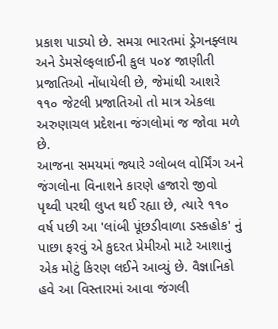પ્રકાશ પાડ્યો છે. સમગ્ર ભારતમાં ડ્રેગનફ્લાય અને ડેમસેલ્ફલાઈની કુલ ૫૦૪ જાણીતી પ્રજાતિઓ નોંધાયેલી છે, જેમાંથી આશરે ૧૧૦ જેટલી પ્રજાતિઓ તો માત્ર એકલા અરુણાચલ પ્રદેશના જંગલોમાં જ જોવા મળે છે.
આજના સમયમાં જ્યારે ગ્લોબલ વોર્મિંગ અને જંગલોના વિનાશને કારણે હજારો જીવો પૃથ્વી પરથી લુપ્ત થઈ રહ્યા છે, ત્યારે ૧૧૦ વર્ષ પછી આ 'લાંબી પૂંછડીવાળા ડસ્કહોક' નું પાછા ફરવું એ કુદરત પ્રેમીઓ માટે આશાનું એક મોટું કિરણ લઈને આવ્યું છે. વૈજ્ઞાનિકો હવે આ વિસ્તારમાં આવા જંગલી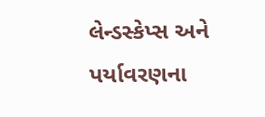લેન્ડસ્કેપ્સ અને પર્યાવરણના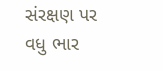સંરક્ષણ પર વધુ ભાર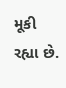મૂકી રહ્યા છે.